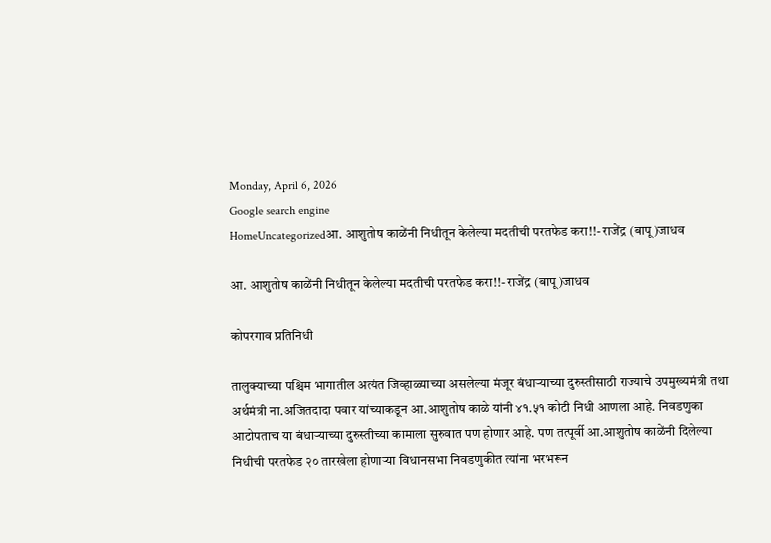Monday, April 6, 2026
Google search engine
HomeUncategorizedआ. आशुतोष काळेंनी निधीतून केलेल्या मदतीची परतफेड करा!!- राजेंद्र (बापू)जाधव

आ. आशुतोष काळेंनी निधीतून केलेल्या मदतीची परतफेड करा!!- राजेंद्र (बापू)जाधव

कोपरगाव प्रतिनिधी

तालुक्याच्या पश्चिम भागातील अत्यंत जिव्हाळ्याच्या असलेल्या मंजूर बंधाऱ्याच्या दुरुस्तीसाठी राज्याचे उपमुख्यमंत्री तथा अर्थमंत्री ना.अजितदादा पवार यांच्याकडून आ.आशुतोष काळे यांनी ४१.५१ कोटी निधी आणला आहे. निवडणुका आटोपताच या बंधाऱ्याच्या दुरुस्तीच्या कामाला सुरुवात पण होणार आहे. पण तत्पूर्वी आ.आशुतोष काळेंनी दिलेल्या निधीची परतफेड २० तारखेला होणाऱ्या विधानसभा निवडणुकीत त्यांना भरभरून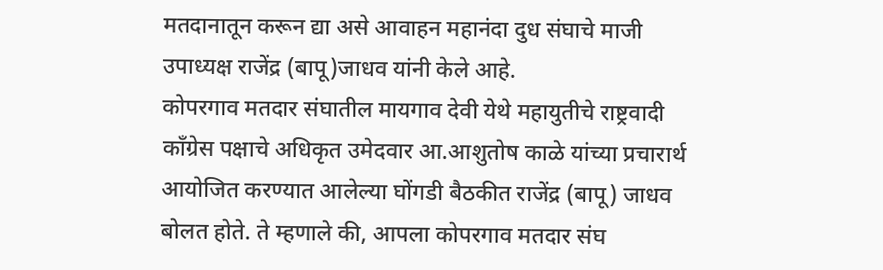मतदानातून करून द्या असे आवाहन महानंदा दुध संघाचे माजी उपाध्यक्ष राजेंद्र (बापू)जाधव यांनी केले आहे.
कोपरगाव मतदार संघातील मायगाव देवी येथे महायुतीचे राष्ट्रवादी कॉंग्रेस पक्षाचे अधिकृत उमेदवार आ.आशुतोष काळे यांच्या प्रचारार्थ आयोजित करण्यात आलेल्या घोंगडी बैठकीत राजेंद्र (बापू) जाधव बोलत होते. ते म्हणाले की, आपला कोपरगाव मतदार संघ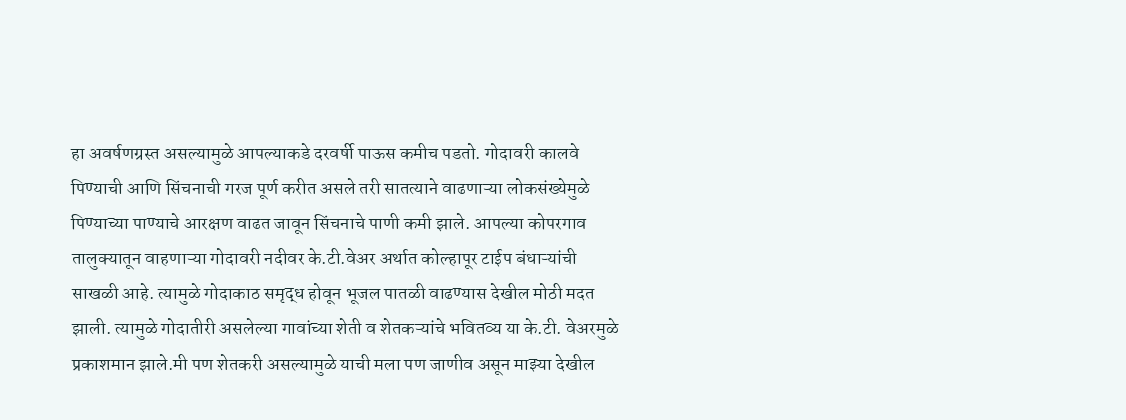हा अवर्षणग्रस्त असल्यामुळे आपल्याकडे दरवर्षी पाऊस कमीच पडतो. गोदावरी कालवे पिण्याची आणि सिंचनाची गरज पूर्ण करीत असले तरी सातत्याने वाढणाऱ्या लोकसंख्येमुळे पिण्याच्या पाण्याचे आरक्षण वाढत जावून सिंचनाचे पाणी कमी झाले. आपल्या कोपरगाव तालुक्यातून वाहणाऱ्या गोदावरी नदीवर के.टी.वेअर अर्थात कोल्हापूर टाईप बंधाऱ्यांची साखळी आहे. त्यामुळे गोदाकाठ समृद्ध होवून भूजल पातळी वाढण्यास देखील मोठी मदत झाली. त्यामुळे गोदातीरी असलेल्या गावांच्या शेती व शेतकऱ्यांचे भवितव्य या के.टी. वेअरमुळे प्रकाशमान झाले.मी पण शेतकरी असल्यामुळे याची मला पण जाणीव असून माझ्या देखील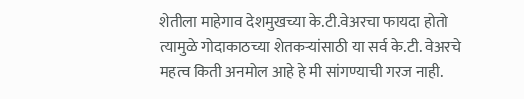शेतीला माहेगाव देशमुखच्या के.टी.वेअरचा फायदा होतो त्यामुळे गोदाकाठच्या शेतकऱ्यांसाठी या सर्व के.टी. वेअरचे महत्व किती अनमोल आहे हे मी सांगण्याची गरज नाही.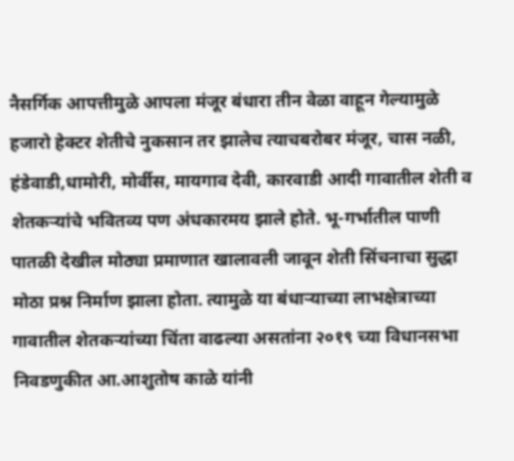नैसर्गिक आपत्तीमुळे आपला मंजूर बंधारा तीन वेळा वाहून गेल्यामुळे हजारो हेक्टर शेतीचे नुकसान तर झालेच त्याचबरोबर मंजूर, चास नळी, हंडेवाडी,धामोरी, मोर्वीस, मायगाव देवी, कारवाडी आदी गावातील शेती व शेतकऱ्यांचे भवितव्य पण अंधकारमय झाले होते. भू-गर्भातील पाणी पातळी देखील मोठ्या प्रमाणात खालावली जावून शेती सिंचनाचा सुद्धा मोठा प्रश्न निर्माण झाला होता. त्यामुळे या बंधाऱ्याच्या लाभक्षेत्राच्या गावातील शेतकऱ्यांच्या चिंता वाढल्या असतांना २०१९ च्या विधानसभा निवडणुकीत आ.आशुतोष काळे यांनी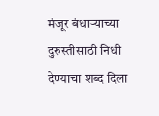मंजूर बंधाऱ्याच्या दुरुस्तीसाठी निधी देण्याचा शब्द दिला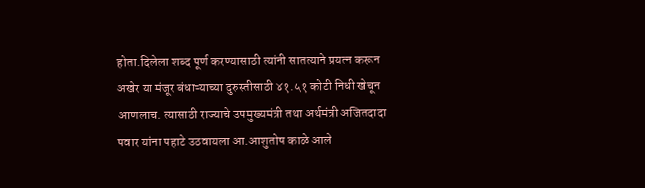होता.दिलेला शब्द पूर्ण करण्यासाठी त्यांनी सातत्याने प्रयत्न करून अखेर या मंजूर बंधाऱ्याच्या दुरुस्तीसाठी ४१.५१ कोटी निधी खेचून आणलाच. त्यासाठी राज्याचे उपमुख्यमंत्री तथा अर्थमंत्री अजितदादा पवार यांना पहाटे उठवायला आ.आशुतोष काळे आले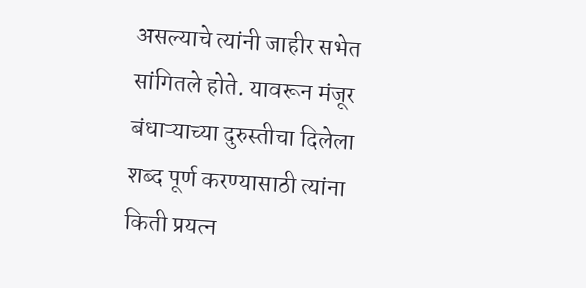असल्याचे त्यांनी जाहीर सभेत सांगितले होते. यावरून मंजूर बंधाऱ्याच्या दुरुस्तीचा दिलेला शब्द पूर्ण करण्यासाठी त्यांना किती प्रयत्न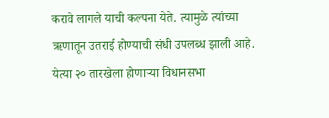करावे लागले याची कल्पना येते. त्यामुळे त्यांच्या ऋणातून उतराई होण्याची संधी उपलब्ध झाली आहे. येत्या २० तारखेला होणाऱ्या विधानसभा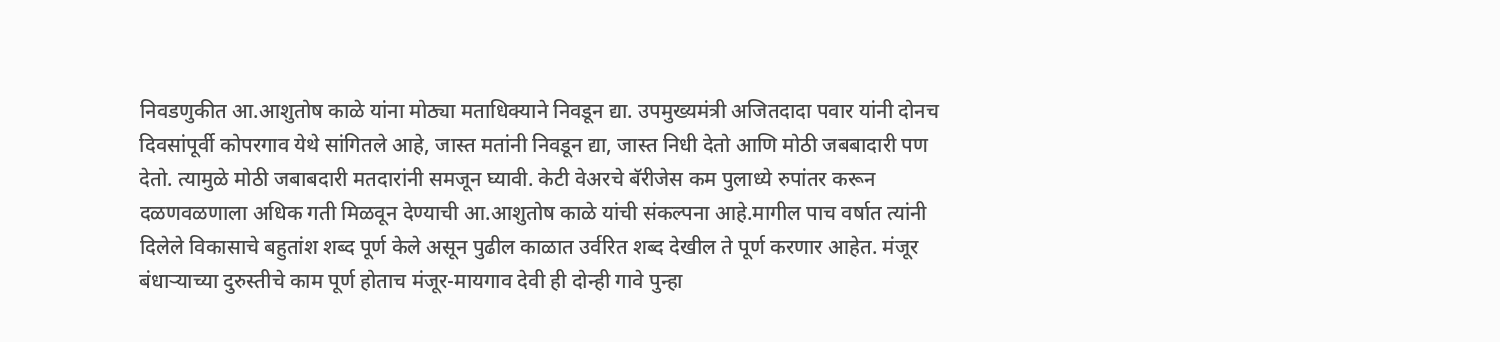निवडणुकीत आ.आशुतोष काळे यांना मोठ्या मताधिक्याने निवडून द्या. उपमुख्यमंत्री अजितदादा पवार यांनी दोनच दिवसांपूर्वी कोपरगाव येथे सांगितले आहे, जास्त मतांनी निवडून द्या, जास्त निधी देतो आणि मोठी जबबादारी पण देतो. त्यामुळे मोठी जबाबदारी मतदारांनी समजून घ्यावी. केटी वेअरचे बॅरीजेस कम पुलाध्ये रुपांतर करून दळणवळणाला अधिक गती मिळवून देण्याची आ.आशुतोष काळे यांची संकल्पना आहे.मागील पाच वर्षात त्यांनी दिलेले विकासाचे बहुतांश शब्द पूर्ण केले असून पुढील काळात उर्वरित शब्द देखील ते पूर्ण करणार आहेत. मंजूर बंधाऱ्याच्या दुरुस्तीचे काम पूर्ण होताच मंजूर-मायगाव देवी ही दोन्ही गावे पुन्हा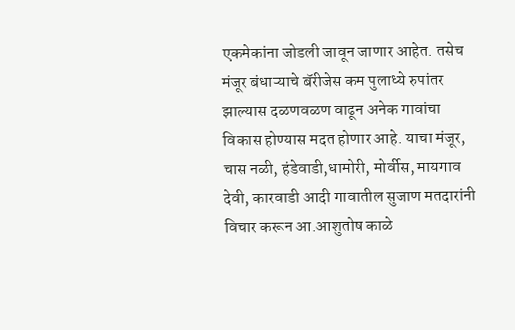एकमेकांना जोडली जावून जाणार आहेत. तसेच मंजूर बंधाऱ्याचे बॅरीजेस कम पुलाध्ये रुपांतर झाल्यास दळणवळण वाढून अनेक गावांचा विकास होण्यास मदत होणार आहे. याचा मंजूर, चास नळी, हंडेवाडी,धामोरी, मोर्वीस, मायगाव देवी, कारवाडी आदी गावातील सुजाण मतदारांनी विचार करून आ.आशुतोष काळे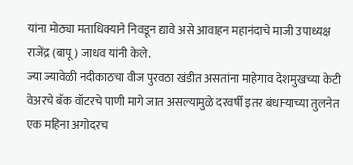यांना मोठ्या मताधिक्याने निवडून द्यावे असे आवाहन महानंदाचे माजी उपाध्यक्ष राजेंद्र (बापू) जाधव यांनी केले.
ज्या ज्यावेळी नदीकाठचा वीज पुरवठा खंडीत असतांना माहेगाव देशमुखच्या केटी वेअरचे बॅक वॉटरचे पाणी मागे जात असल्यामुळे दरवर्षी इतर बंधाऱ्याच्या तुलनेत एक महिना अगोदरच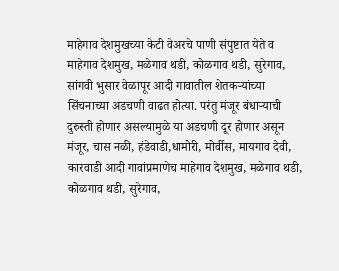माहेगाव देशमुखच्या केटी वेअरचे पाणी संपुष्टात येते व माहेगाव देशमुख, मळेगाव थडी, कोळगाव थडी, सुरेगाव, सांगवी भुसार वेळापूर आदी गावातील शेतकऱ्यांच्या सिंचनाच्या अडचणी वाढत होत्या. परंतु मंजूर बंधाऱ्याची दुरुस्ती होणार असल्यामुळे या अडचणी दूर होणार असून मंजूर, चास नळी, हंडेवाडी,धामोरी, मोर्वीस, मायगाव देवी, कारवाडी आदी गावांप्रमाणेच माहेगाव देशमुख, मळेगाव थडी, कोळगाव थडी, सुरेगाव,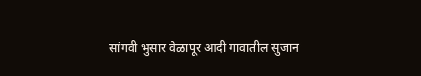सांगवी भुसार वेळापूर आदी गावातील सुजान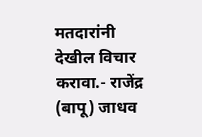मतदारांनी देखील विचार करावा.- राजेंद्र (बापू) जाधव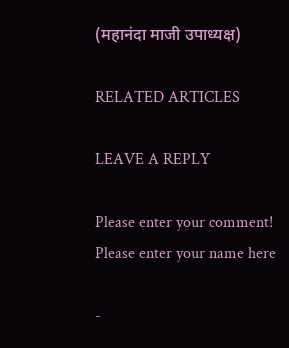(महानंदा माजी उपाध्यक्ष)

RELATED ARTICLES

LEAVE A REPLY

Please enter your comment!
Please enter your name here

-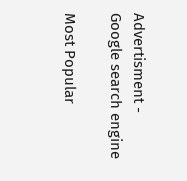Advertisment -
Google search engine

Most Popular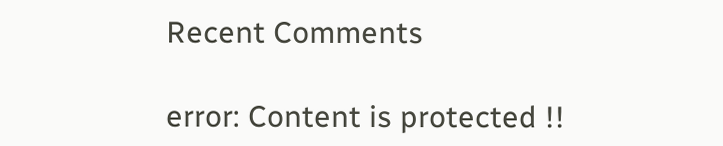Recent Comments

error: Content is protected !!